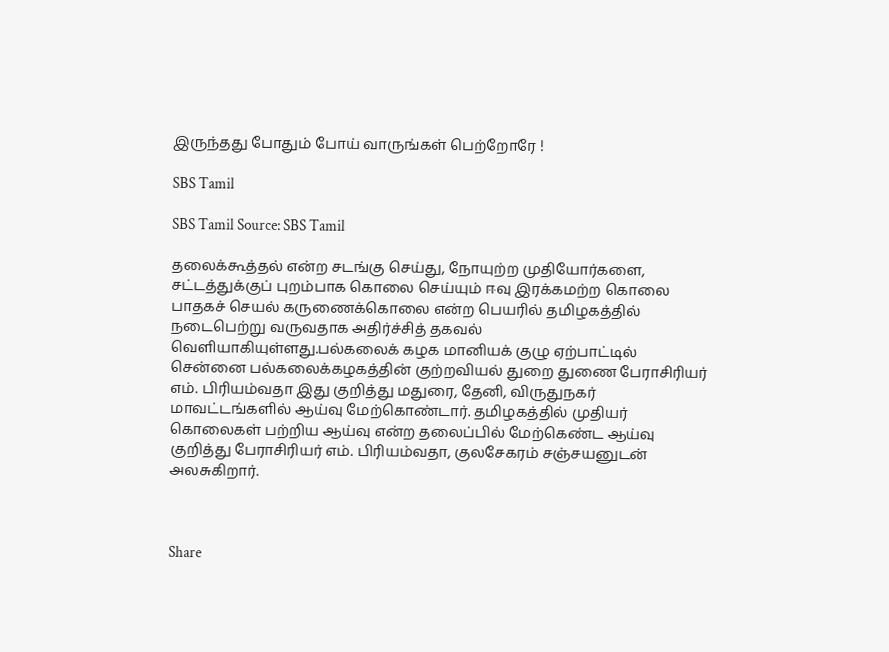இருந்தது போதும் போய் வாருங்கள் பெற்றோரே !

SBS Tamil

SBS Tamil Source: SBS Tamil

தலைக்கூத்தல் என்ற சடங்கு செய்து, நோயுற்ற முதியோர்களை, சட்டத்துக்குப் புறம்பாக கொலை செய்யும் ஈவு இரக்கமற்ற கொலை பாதகச் செயல் கருணைக்கொலை என்ற பெயரில் தமிழகத்தில் நடைபெற்று வருவதாக அதிர்ச்சித் தகவல் வெளியாகியுள்ளது.பல்கலைக் கழக மானியக் குழு ஏற்பாட்டில் சென்னை பல்கலைக்கழகத்தின் குற்றவியல் துறை துணை பேராசிரியர் எம். பிரியம்வதா இது குறித்து மதுரை, தேனி, விருதுநகர் மாவட்டங்களில் ஆய்வு மேற்கொண்டார். தமிழகத்தில் முதியர் கொலைகள் பற்றிய ஆய்வு என்ற தலைப்பில் மேற்கெண்ட ஆய்வு குறித்து பேராசிரியர் எம். பிரியம்வதா, குலசேகரம் சஞ்சயனுடன் அலசுகிறார்.



Share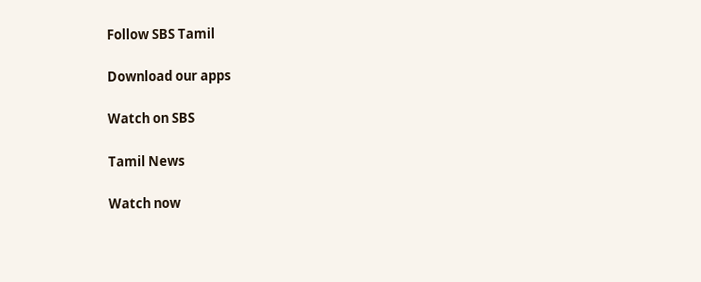Follow SBS Tamil

Download our apps

Watch on SBS

Tamil News

Watch now